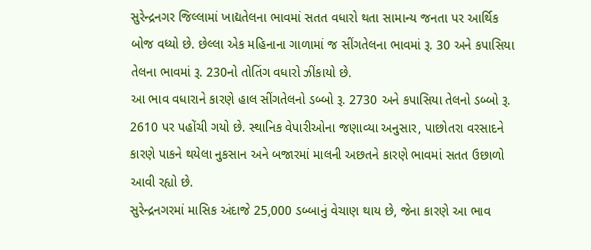સુરેન્દ્રનગર જિલ્લામાં ખાદ્યતેલના ભાવમાં સતત વધારો થતા સામાન્ય જનતા પર આર્થિક બોજ વધ્યો છે. છેલ્લા એક મહિનાના ગાળામાં જ સીંગતેલના ભાવમાં રૂ. 30 અને કપાસિયા તેલના ભાવમાં રૂ. 230નો તોતિંગ વધારો ઝીંકાયો છે.
આ ભાવ વધારાને કારણે હાલ સીંગતેલનો ડબ્બો રૂ. 2730 અને કપાસિયા તેલનો ડબ્બો રૂ. 2610 પર પહોંચી ગયો છે. સ્થાનિક વેપારીઓના જણાવ્યા અનુસાર, પાછોતરા વરસાદને કારણે પાકને થયેલા નુકસાન અને બજારમાં માલની અછતને કારણે ભાવમાં સતત ઉછાળો આવી રહ્યો છે.
સુરેન્દ્રનગરમાં માસિક અંદાજે 25,000 ડબ્બાનું વેચાણ થાય છે, જેના કારણે આ ભાવ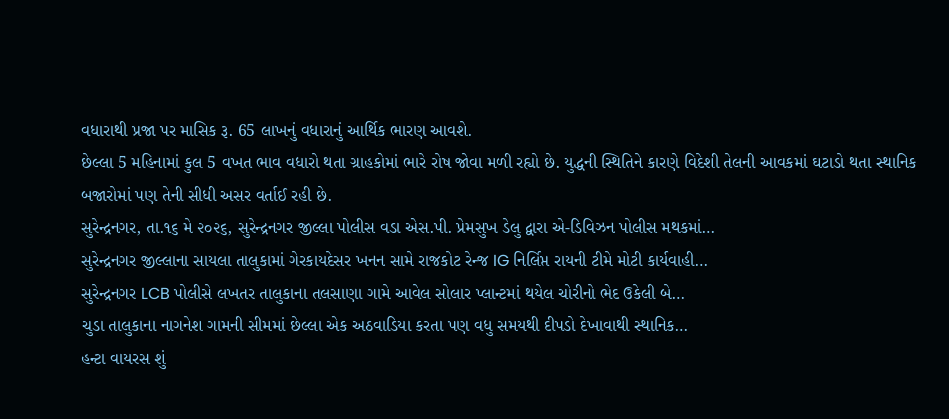વધારાથી પ્રજા પર માસિક રૂ. 65 લાખનું વધારાનું આર્થિક ભારણ આવશે.
છેલ્લા 5 મહિનામાં કુલ 5 વખત ભાવ વધારો થતા ગ્રાહકોમાં ભારે રોષ જોવા મળી રહ્યો છે. યુદ્ધની સ્થિતિને કારણે વિદેશી તેલની આવકમાં ઘટાડો થતા સ્થાનિક બજારોમાં પણ તેની સીધી અસર વર્તાઈ રહી છે.
સુરેન્દ્રનગર, તા.૧૬ મે ૨૦૨૬, સુરેન્દ્રનગર જીલ્લા પોલીસ વડા એસ.પી. પ્રેમસુખ ડેલુ દ્વારા એ-ડિવિઝન પોલીસ મથકમાં…
સુરેન્દ્રનગર જીલ્લાના સાયલા તાલુકામાં ગેરકાયદેસર ખનન સામે રાજકોટ રેન્જ IG નિર્લિપ્ત રાયની ટીમે મોટી કાર્યવાહી…
સુરેન્દ્રનગર LCB પોલીસે લખતર તાલુકાના તલસાણા ગામે આવેલ સોલાર પ્લાન્ટમાં થયેલ ચોરીનો ભેદ ઉકેલી બે…
ચુડા તાલુકાના નાગનેશ ગામની સીમમાં છેલ્લા એક અઠવાડિયા કરતા પણ વધુ સમયથી દીપડો દેખાવાથી સ્થાનિક…
હન્ટા વાયરસ શું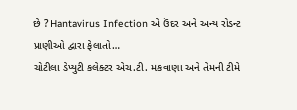છે ? Hantavirus Infection એ ઉંદર અને અન્ય રોડન્ટ પ્રાણીઓ દ્વારા ફેલાતો…
ચોટીલા ડેપ્યુટી કલેક્ટર એચ.ટી. મકવાણા અને તેમની ટીમે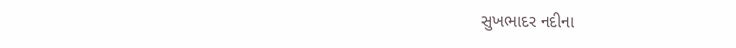સુખભાદર નદીના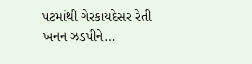પટમાંથી ગેરકાયદેસર રેતી ખનન ઝડપીને…